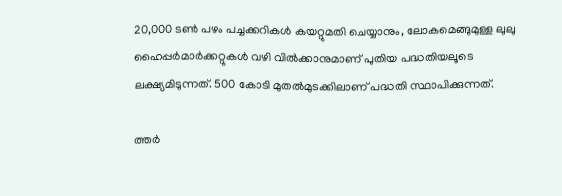20,000 ടണ്‍ പഴം പച്ചക്കറികള്‍ കയറ്റുമതി ചെയ്യാനും, ലോകമെങ്ങുമുള്ള ലുലു ഹൈപ്പര്‍മാര്‍ക്കറ്റുകള്‍ വഴി വില്‍ക്കാനുമാണ് പുതിയ പദ്ധതിയലൂടെ ലക്ഷ്യമിടുന്നത്. 500 കോടി മുതല്‍മുടക്കിലാണ് പദ്ധതി സ്ഥാപിക്കുന്നത്.

ത്തര്‍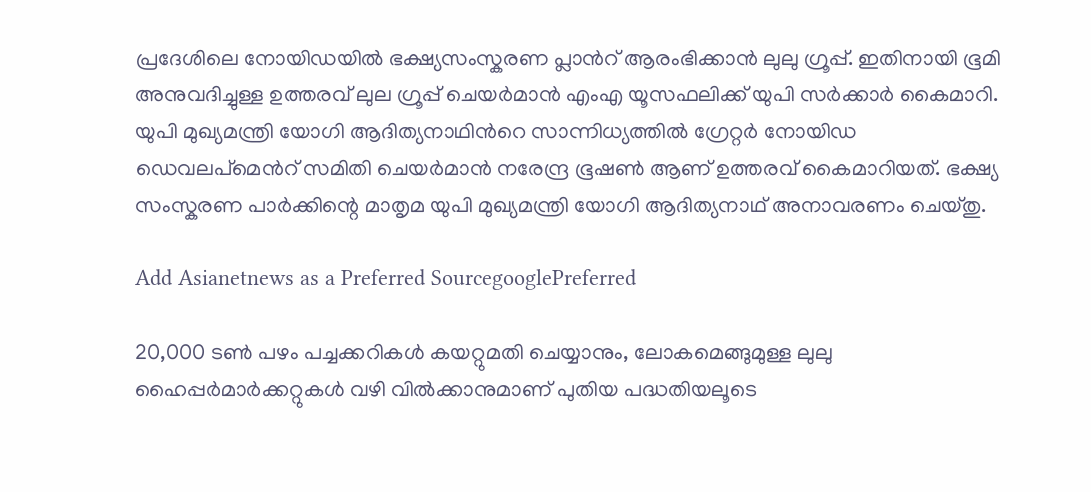പ്രദേശിലെ നോയിഡയില്‍ ഭക്ഷ്യസംസ്കരണ പ്ലാന്‍റ് ആരംഭിക്കാന്‍ ലുലു ഗ്രൂപ്പ്. ഇതിനായി ഭൂമി അനുവദിച്ചുള്ള ഉത്തരവ് ലുല ഗ്രൂപ്പ് ചെയര്‍മാന്‍ എംഎ യൂസഫലിക്ക് യുപി സര്‍ക്കാര്‍ കൈമാറി. യുപി മുഖ്യമന്ത്രി യോഗി ആദിത്യനാഥിന്‍റെ സാന്നിധ്യത്തില്‍ ഗ്രേറ്റര്‍ നോയിഡ ഡെവലപ്മെന്‍റ് സമിതി ചെയര്‍മാന്‍ നരേന്ദ്ര ഭൂഷണ്‍ ആണ് ഉത്തരവ് കൈമാറിയത്. ഭക്ഷ്യ സംസ്കരണ പാര്‍ക്കിന്റെ മാതൃമ യുപി മുഖ്യമന്ത്രി യോഗി ആദിത്യനാഥ് അനാവരണം ചെയ്തു.

Add Asianetnews as a Preferred SourcegooglePreferred

20,000 ടണ്‍ പഴം പച്ചക്കറികള്‍ കയറ്റുമതി ചെയ്യാനും, ലോകമെങ്ങുമുള്ള ലുലു ഹൈപ്പര്‍മാര്‍ക്കറ്റുകള്‍ വഴി വില്‍ക്കാനുമാണ് പുതിയ പദ്ധതിയലൂടെ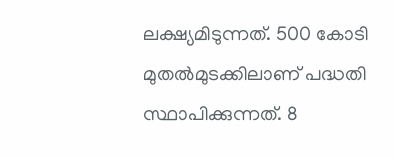ലക്ഷ്യമിടുന്നത്. 500 കോടി മുതല്‍മുടക്കിലാണ് പദ്ധതി സ്ഥാപിക്കുന്നത്. 8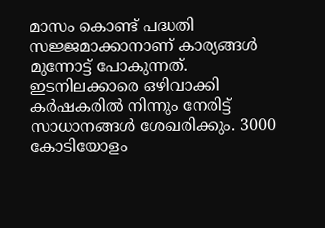മാസം കൊണ്ട് പദ്ധതി സജ്ജമാക്കാനാണ് കാര്യങ്ങള്‍ മുന്നോട്ട് പോകുന്നത്. ഇടനിലക്കാരെ ഒഴിവാക്കി കര്‍ഷകരില്‍ നിന്നും നേരിട്ട് സാധാനങ്ങള്‍ ശേഖരിക്കും. 3000 കോടിയോളം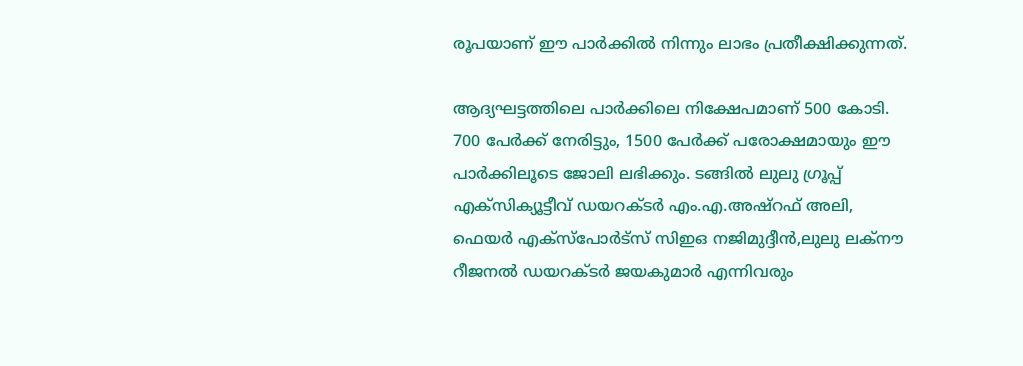രൂപയാണ് ഈ പാര്‍ക്കില്‍ നിന്നും ലാഭം പ്രതീക്ഷിക്കുന്നത്.

ആദ്യഘട്ടത്തിലെ പാര്‍ക്കിലെ നിക്ഷേപമാണ് 500 കോടി. 700 പേര്‍ക്ക് നേരിട്ടും, 1500 പേര്‍ക്ക് പരോക്ഷമായും ഈ പാര്‍ക്കിലൂടെ ജോലി ലഭിക്കും. ടങ്ങിൽ ലുലു ഗ്രൂപ്പ് എക്സിക്യൂട്ടീവ് ഡയറക്ടർ എം.എ.അഷ്റഫ് അലി, ഫെയർ എക്സ്പോർട്സ് സിഇഒ നജിമുദ്ദീൻ,ലുലു ലക്നൗ റീജനൽ ഡയറക്ടർ ജയകുമാർ എന്നിവരും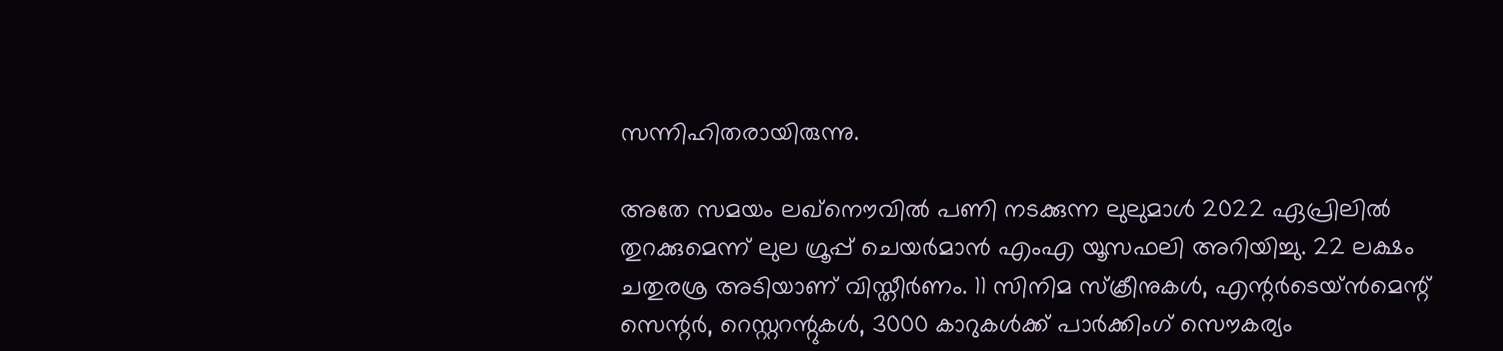സന്നിഹിതരായിരുന്നു.

അതേ സമയം ലഖ്നൌവില്‍ പണി നടക്കുന്ന ലുലുമാള്‍ 2022 ഏപ്രിലില്‍ തുറക്കുമെന്ന് ലുല ഗ്രൂപ്പ് ചെയര്‍മാന്‍ എംഎ യൂസഫലി അറിയിച്ചു. 22 ലക്ഷം ചതുരശ്ര അടിയാണ് വിസ്തീർണം. 11 സിനിമ സ്ക്രീനുകള്‍, എന്റർടെയ്ൻമെന്റ് സെന്റർ, റെസ്റ്ററന്റുകൾ, 3000 കാറുകള്‍ക്ക് പാര്‍ക്കിംഗ് സൌകര്യം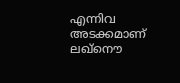എന്നിവ അടക്കമാണ് ലഖ്നൌ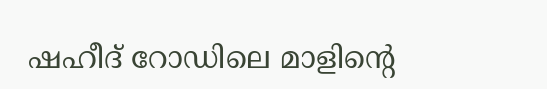ഷഹീദ് റോഡിലെ മാളിന്റെ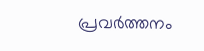പ്രവര്‍ത്തനം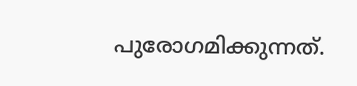പുരോഗമിക്കുന്നത്.